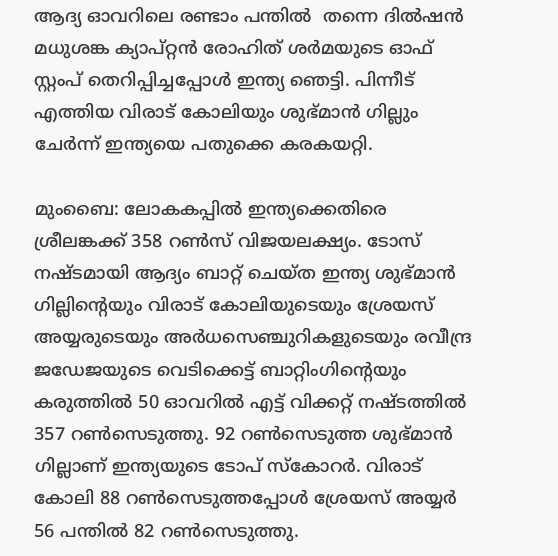ആദ്യ ഓവറിലെ രണ്ടാം പന്തില്‍  തന്നെ ദില്‍ഷന്‍ മധുശങ്ക ക്യാപ്റ്റന്‍ രോഹിത് ശര്‍മയുടെ ഓഫ് സ്റ്റംപ് തെറിപ്പിച്ചപ്പോള്‍ ഇന്ത്യ ഞെട്ടി. പിന്നീട് എത്തിയ വിരാട് കോലിയും ശുഭ്മാന്‍ ഗില്ലും ചേര്‍ന്ന് ഇന്ത്യയെ പതുക്കെ കരകയറ്റി.

മുംബൈ: ലോകകപ്പില്‍ ഇന്ത്യക്കെതിരെ ശ്രീലങ്കക്ക് 358 റണ്‍സ് വിജയലക്ഷ്യം. ടോസ് നഷ്ടമായി ആദ്യം ബാറ്റ് ചെയ്ത ഇന്ത്യ ശുഭ്മാന്‍ ഗില്ലിന്‍റെയും വിരാട് കോലിയുടെയും ശ്രേയസ് അയ്യരുടെയും അര്‍ധസെഞ്ചുറികളുടെയും രവീന്ദ്ര ജഡേജയുടെ വെടിക്കെട്ട് ബാറ്റിംഗിന്‍റെയും കരുത്തില്‍ 50 ഓവറില്‍ എട്ട് വിക്കറ്റ് നഷ്ടത്തില്‍ 357 റണ്‍സെടുത്തു. 92 റണ്‍സെടുത്ത ശുഭ്മാന്‍ ഗില്ലാണ് ഇന്ത്യയുടെ ടോപ് സ്കോറര്‍. വിരാട് കോലി 88 റണ്‍സെടുത്തപ്പോള്‍ ശ്രേയസ് അയ്യര്‍ 56 പന്തില്‍ 82 റണ്‍സെടുത്തു.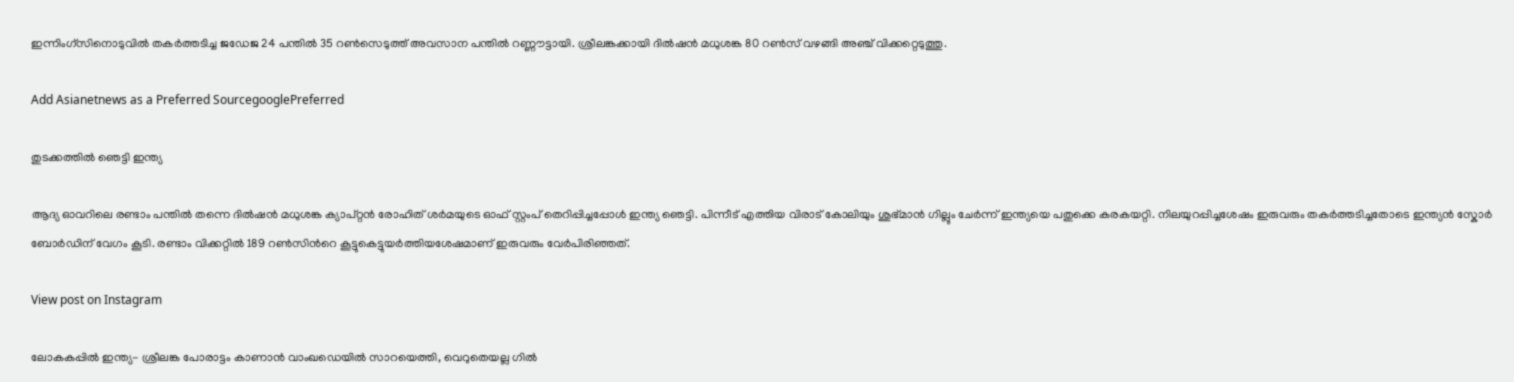ഇന്നിംഗ്സിനൊടുവില്‍ തകര്‍ത്തടിച്ച ജഡേജ 24 പന്തില്‍ 35 റണ്‍സെടുത്ത് അവസാന പന്തില്‍ റണ്ണൗട്ടായി. ശ്രീലങ്കക്കായി ദില്‍ഷന്‍ മധുശങ്ക 80 റണ്‍സ് വഴങ്ങി അഞ്ച് വിക്കറ്റെടുത്തു.

Add Asianetnews as a Preferred SourcegooglePreferred

തുടക്കത്തില്‍ ഞെട്ടി ഇന്ത്യ

ആദ്യ ഓവറിലെ രണ്ടാം പന്തില്‍ തന്നെ ദില്‍ഷന്‍ മധുശങ്ക ക്യാപ്റ്റന്‍ രോഹിത് ശര്‍മയുടെ ഓഫ് സ്റ്റംപ് തെറിപ്പിച്ചപ്പോള്‍ ഇന്ത്യ ഞെട്ടി. പിന്നീട് എത്തിയ വിരാട് കോലിയും ശുഭ്മാന്‍ ഗില്ലും ചേര്‍ന്ന് ഇന്ത്യയെ പതുക്കെ കരകയറ്റി. നിലയുറപ്പിച്ചശേഷം ഇരുവരും തകര്‍ത്തടിച്ചതോടെ ഇന്ത്യന്‍ സ്കോര്‍ ബോര്‍ഡിന് വേഗം കൂടി. രണ്ടാം വിക്കറ്റില്‍ 189 റണ്‍സിന്‍റെ കൂട്ടുകെട്ടുയര്‍ത്തിയശേഷമാണ് ഇരുവരും വേര്‍പിരിഞ്ഞത്.

View post on Instagram

ലോകകപ്പിൽ ഇന്ത്യ- ശ്രീലങ്ക പോരാട്ടം കാണാന്‍ വാംഖഡെയിൽ സാറയെത്തി, വെറുതെയല്ല ഗില്‍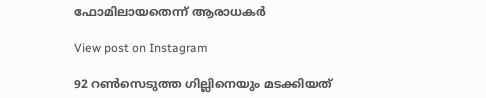ഫോമിലായതെന്ന് ആരാധകർ

View post on Instagram

92 റണ്‍സെടുത്ത ഗില്ലിനെയും മടക്കിയത്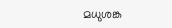മധുശങ്ക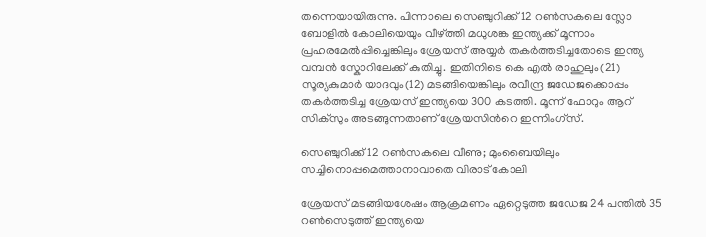തന്നെയായിരുന്നു. പിന്നാലെ സെഞ്ചുറിക്ക് 12 റണ്‍സകലെ സ്ലോ ബോളില്‍ കോലിയെയും വീഴ്ത്തി മധുശങ്ക ഇന്ത്യക്ക് മൂന്നാം പ്രഹരമേല്‍പ്പിച്ചെങ്കിലും ശ്രേയസ് അയ്യര്‍ തകര്‍ത്തടിച്ചതോടെ ഇന്ത്യ വമ്പന്‍ സ്കോറിലേക്ക് കുതിച്ചു. ഇതിനിടെ കെ എല്‍ രാഹുലും(21) സൂര്യകുമാര്‍ യാദവും(12) മടങ്ങിയെങ്കിലും രവീന്ദ്ര ജഡേജക്കൊപ്പം തകര്‍ത്തടിച്ച ശ്രേയസ് ഇന്ത്യയെ 300 കടത്തി. മൂന്ന് ഫോറും ആറ് സിക്സും അടങ്ങുന്നതാണ് ശ്രേയസിന്‍റെ ഇന്നിംഗ്സ്.

സെഞ്ചുറിക്ക് 12 റണ്‍സകലെ വീണു; മുംബൈയിലും സച്ചിനൊപ്പമെത്താനാവാതെ വിരാട് കോലി

ശ്രേയസ് മടങ്ങിയശേഷം ആക്രമണം ഏറ്റെടുത്ത ജഡേജ 24 പന്തില്‍ 35 റണ്‍സെടുത്ത് ഇന്ത്യയെ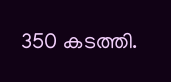350 കടത്തി.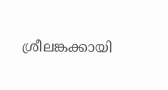ശ്രീലങ്കക്കായി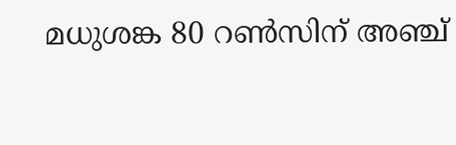മധുശങ്ക 80 റണ്‍സിന് അഞ്ച്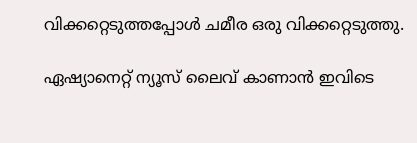വിക്കറ്റെടുത്തപ്പോള്‍ ചമീര ഒരു വിക്കറ്റെടുത്തു.

ഏഷ്യാനെറ്റ് ന്യൂസ് ലൈവ് കാണാന്‍ ഇവിടെ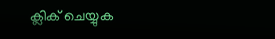ക്ലിക് ചെയ്യുക